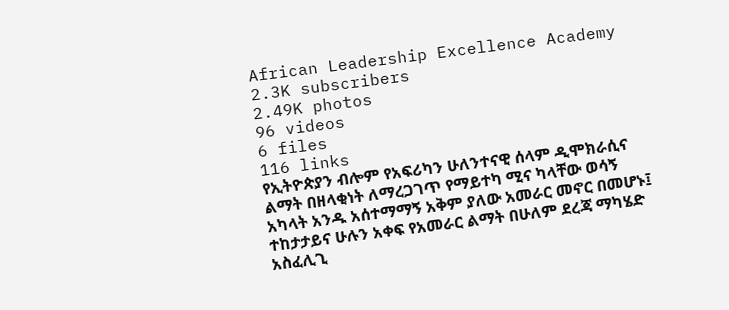African Leadership Excellence Academy
2.3K subscribers
2.49K photos
96 videos
6 files
116 links
የኢትዮጵያን ብሎም የአፍሪካን ሁለንተናዊ ሰላም ዲሞክራሲና ልማት በዘላቂነት ለማረጋገጥ የማይተካ ሚና ካላቸው ወሳኝ አካላት አንዱ አሰተማማኝ አቅም ያለው አመራር መኖር በመሆኑ፤ ተከታታይና ሁሉን አቀፍ የአመራር ልማት በሁለም ደረጃ ማካሄድ አስፈሊጊ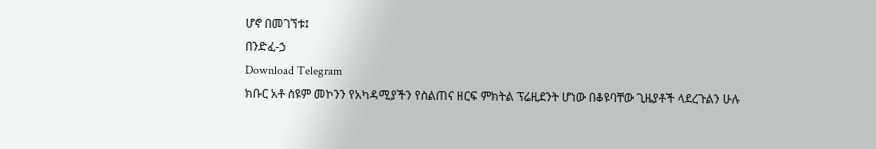ሆኖ በመገኘቱ፤
በንድፈ-ኃ
Download Telegram
ክቡር አቶ ስዩም መኮንን የአካዳሚያችን የስልጠና ዘርፍ ምክትል ፕሬዚደንት ሆነው በቆዩባቸው ጊዜያቶች ላደረጉልን ሁሉ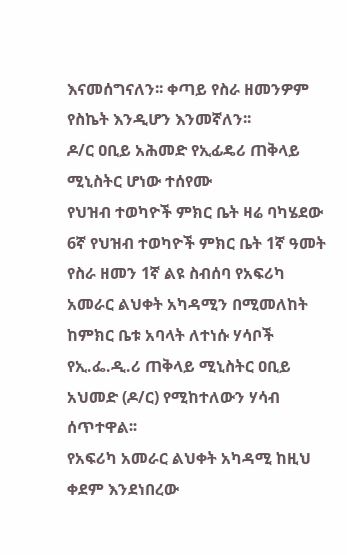እናመሰግናለን፡፡ ቀጣይ የስራ ዘመንዎም የስኬት እንዲሆን እንመኛለን፡፡
ዶ/ር ዐቢይ አሕመድ የኢፊዴሪ ጠቅላይ ሚኒስትር ሆነው ተሰየሙ
የህዝብ ተወካዮች ምክር ቤት ዛሬ ባካሄደው 6ኛ የህዝብ ተወካዮች ምክር ቤት 1ኛ ዓመት የስራ ዘመን 1ኛ ልዩ ስብሰባ የአፍሪካ አመራር ልህቀት አካዳሚን በሚመለከት ከምክር ቤቱ አባላት ለተነሱ ሃሳቦች የኢ.ፌ.ዲ.ሪ ጠቅላይ ሚኒስትር ዐቢይ አህመድ (ዶ/ር) የሚከተለውን ሃሳብ ሰጥተዋል፡፡
የአፍሪካ አመራር ልህቀት አካዳሚ ከዚህ ቀደም እንደነበረው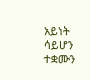አይነት ሳይሆን ተቋሙን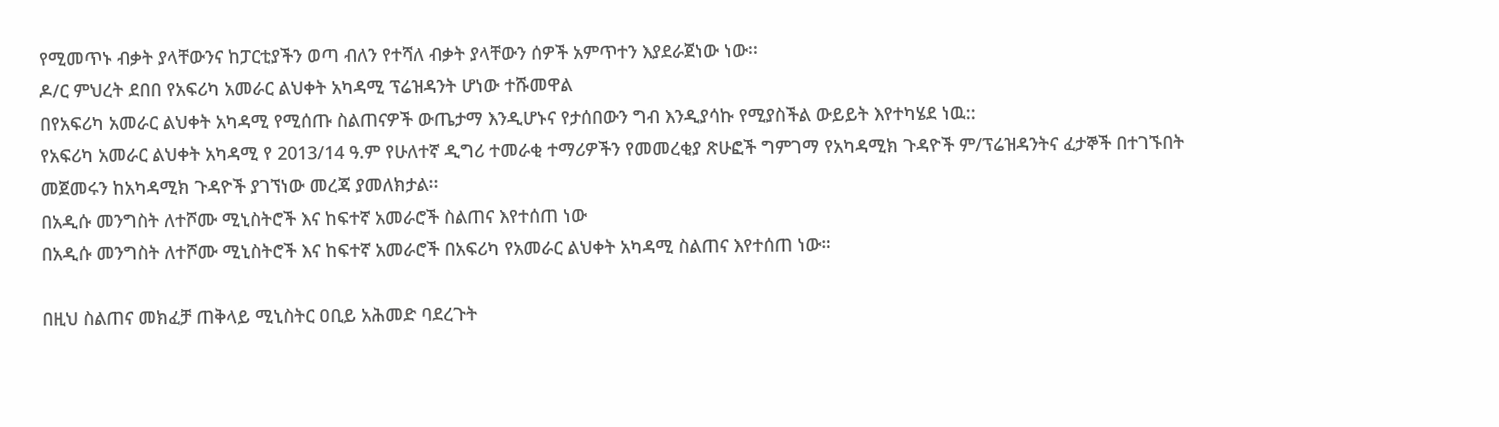የሚመጥኑ ብቃት ያላቸውንና ከፓርቲያችን ወጣ ብለን የተሻለ ብቃት ያላቸውን ሰዎች አምጥተን እያደራጀነው ነው፡፡
ዶ/ር ምህረት ደበበ የአፍሪካ አመራር ልህቀት አካዳሚ ፕሬዝዳንት ሆነው ተሹመዋል
በየአፍሪካ አመራር ልህቀት አካዳሚ የሚሰጡ ስልጠናዎች ውጤታማ እንዲሆኑና የታሰበውን ግብ እንዲያሳኩ የሚያስችል ውይይት እየተካሄደ ነዉ::
የአፍሪካ አመራር ልህቀት አካዳሚ የ 2013/14 ዓ.ም የሁለተኛ ዲግሪ ተመራቂ ተማሪዎችን የመመረቂያ ጽሁፎች ግምገማ የአካዳሚክ ጉዳዮች ም/ፕሬዝዳንትና ፈታኞች በተገኙበት መጀመሩን ከአካዳሚክ ጉዳዮች ያገኘነው መረጃ ያመለክታል፡፡
በአዲሱ መንግስት ለተሾሙ ሚኒስትሮች እና ከፍተኛ አመራሮች ስልጠና እየተሰጠ ነው
በአዲሱ መንግስት ለተሾሙ ሚኒስትሮች እና ከፍተኛ አመራሮች በአፍሪካ የአመራር ልህቀት አካዳሚ ስልጠና እየተሰጠ ነው።

በዚህ ስልጠና መክፈቻ ጠቅላይ ሚኒስትር ዐቢይ አሕመድ ባደረጉት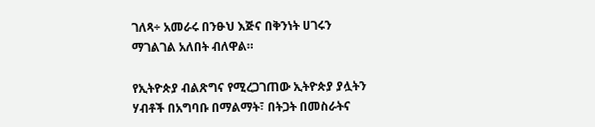ገለጻ÷ አመራሩ በንፁህ እጅና በቅንነት ሀገሩን ማገልገል አለበት ብለዋል።

የኢትዮጵያ ብልጽግና የሚረጋገጠው ኢትዮጵያ ያሏትን ሃብቶች በአግባቡ በማልማት፣ በትጋት በመስራትና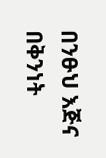በንፁህ እጅና በቅንነት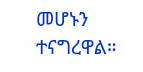መሆኑን ተናግረዋል።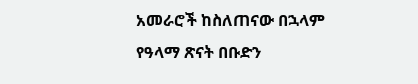አመራሮች ከስለጠናው በኋላም የዓላማ ጽናት በቡድን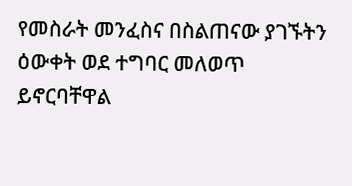የመስራት መንፈስና በስልጠናው ያገኙትን ዕውቀት ወደ ተግባር መለወጥ ይኖርባቸዋል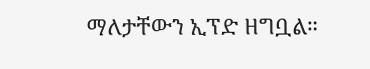ማለታቸውን ኢፕድ ዘግቧል።